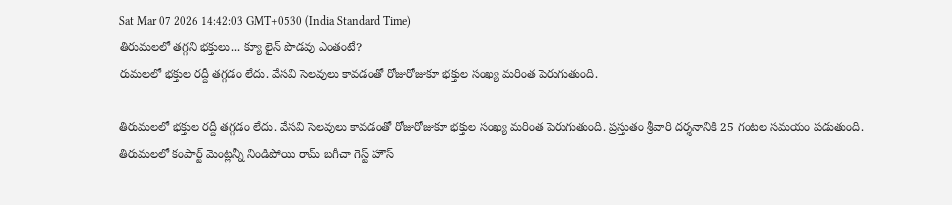Sat Mar 07 2026 14:42:03 GMT+0530 (India Standard Time)
తిరుమలలో తగ్గని భక్తులు... క్యూ లైన్ పొడవు ఎంతంటే?
రుమలలో భక్తుల రద్దీ తగ్గడం లేదు. వేసవి సెలవులు కావడంతో రోజురోజుకూ భక్తుల సంఖ్య మరింత పెరుగుతుంది.

తిరుమలలో భక్తుల రద్దీ తగ్గడం లేదు. వేసవి సెలవులు కావడంతో రోజురోజుకూ భక్తుల సంఖ్య మరింత పెరుగుతుంది. ప్రస్తుతం శ్రీవారి దర్శనానికి 25 గంటల సమయం పడుతుంది. తిరుమలలో కంపార్ట్ మెంట్లన్నీ నిండిపోయి రామ్ బగీచా గెస్ట్ హౌస్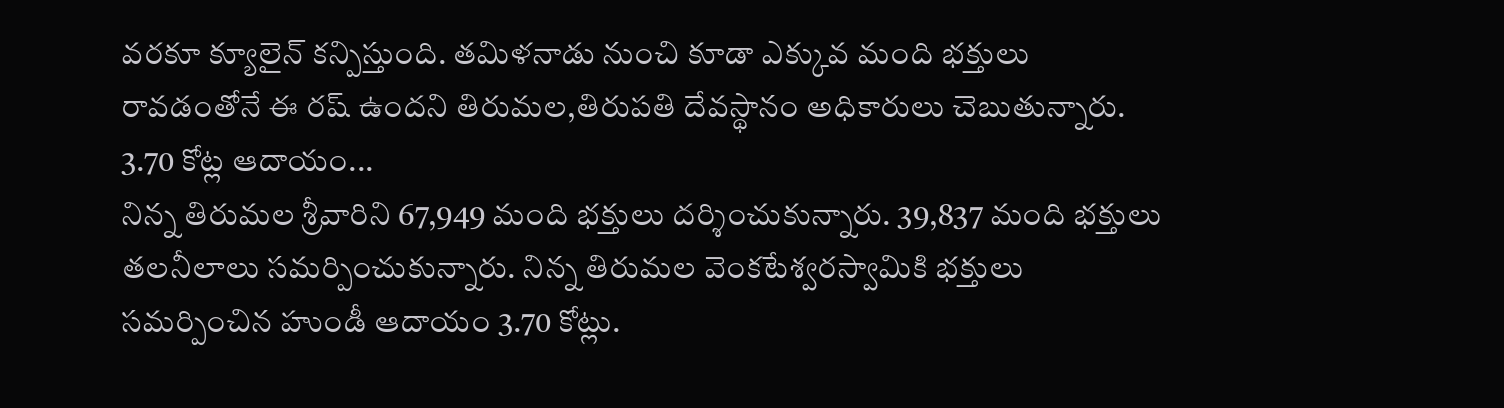వరకూ క్యూలైన్ కన్పిస్తుంది. తమిళనాడు నుంచి కూడా ఎక్కువ మంది భక్తులు రావడంతోనే ఈ రష్ ఉందని తిరుమల,తిరుపతి దేవస్థానం అధికారులు చెబుతున్నారు.
3.70 కోట్ల ఆదాయం...
నిన్న తిరుమల శ్రీవారిని 67,949 మంది భక్తులు దర్శించుకున్నారు. 39,837 మంది భక్తులు తలనీలాలు సమర్పించుకున్నారు. నిన్న తిరుమల వెంకటేశ్వరస్వామికి భక్తులు సమర్పించిన హుండీ ఆదాయం 3.70 కోట్లు.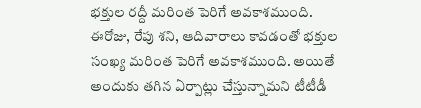భక్తుల రద్దీ మరింత పెరిగే అవకాశముంది. ఈరోజు, రేపు శని, ఆదివారాలు కావడంతో భక్తుల సంఖ్య మరింత పెరిగే అవకాశముంది. అయితే అందుకు తగిన ఏర్పాట్లు చేస్తున్నామని టీటీడీ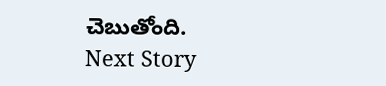చెబుతోంది.
Next Story